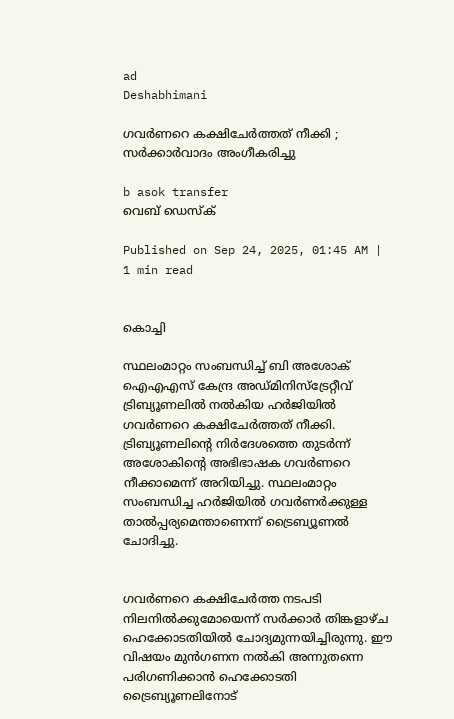ad
Deshabhimani

ഗവർണറെ കക്ഷിചേർത്തത് നീക്കി ; സർക്കാർവാദം അംഗീകരിച്ചു

b asok transfer
വെബ് ഡെസ്ക്

Published on Sep 24, 2025, 01:45 AM | 1 min read


കൊച്ചി

സ്ഥലംമാറ്റം സംബന്ധിച്ച് ബി അശോക് ഐഎഎസ് കേന്ദ്ര അഡ്മിനിസ്ട്രേറ്റീവ് ട്രിബ്യൂണലിൽ നൽകിയ ഹർജിയിൽ ഗവർണറെ കക്ഷിചേർത്തത് നീക്കി. ട്രിബ്യൂണലിന്റെ നിർദേശത്തെ തുടർന്ന് അശോകിന്റെ അഭിഭാഷക ഗവർണറെ നീക്കാമെന്ന് അറിയിച്ചു. സ്ഥലംമാറ്റം സംബന്ധിച്ച ഹർജിയിൽ ഗവർണർക്കുള്ള താൽപ്പര്യമെന്താണെന്ന്‌ ട്രൈബ്യൂണൽ ചോദിച്ചു.


ഗവർണറെ കക്ഷിചേർത്ത നടപടി നിലനിൽക്കുമോയെന്ന് സർക്കാർ തിങ്കളാഴ്‌ച ഹെക്കോടതിയിൽ ചോദ്യമുന്നയിച്ചിരുന്നു. ഈ വിഷയം മുൻഗണന നൽകി അന്നുതന്നെ പരിഗണിക്കാൻ ഹെക്കോടതി ട്രൈബ്യൂണലിനോട്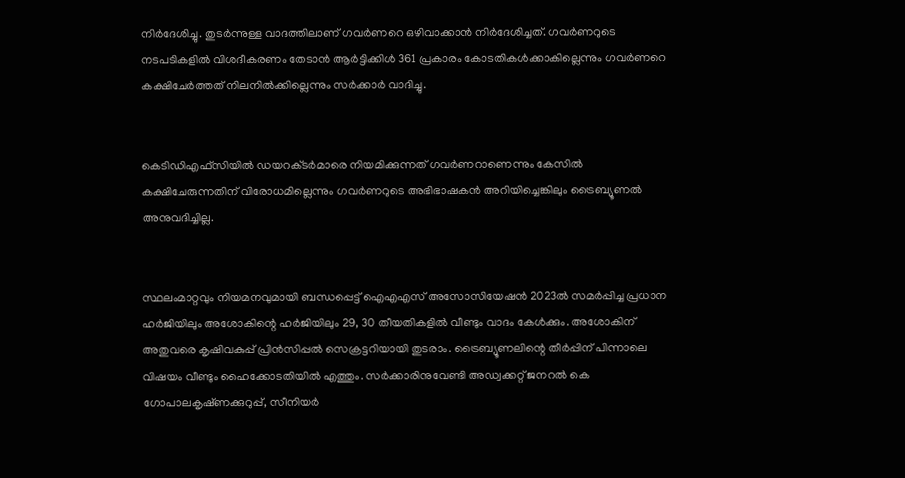നിർദേശിച്ചു. തുടർന്നുള്ള വാദത്തിലാണ് ഗവർണറെ ഒഴിവാക്കാൻ നിർദേശിച്ചത്. ഗവർണറുടെ നടപടികളിൽ വിശദീകരണം തേടാൻ ആർട്ടിക്കിൾ 361 പ്രകാരം കോടതികൾക്കാകില്ലെന്നും ഗവർണറെ കക്ഷിചേർത്തത്‌ നിലനിൽക്കില്ലെന്നും സർക്കാർ വാദിച്ചു.


കെടിഡിഎഫ്സിയിൽ ഡയറക്‌ടർമാരെ നിയമിക്കുന്നത് ഗവർണറാണെന്നും കേസിൽ കക്ഷിചേരുന്നതിന് വിരോധമില്ലെന്നും ഗവർണറുടെ അഭിഭാഷകൻ അറിയിച്ചെങ്കിലും ട്രൈബ്യൂണൽ അനുവദിച്ചില്ല.


സ്ഥലംമാറ്റവും നിയമനവുമായി ബന്ധപ്പെട്ട് ഐഎഎസ് അസോസിയേഷൻ 2023ൽ സമർപ്പിച്ച പ്രധാന ഹർജിയിലും അശോകിന്റെ ഹർജിയിലും 29, 30 തീയതികളിൽ വീണ്ടും വാദം കേൾക്കും. അശോകിന് അതുവരെ കൃഷിവകുപ്പ് പ്രിൻസിപ്പൽ സെക്രട്ടറിയായി തുടരാം. ട്രൈബ്യൂണലിന്റെ തീർപ്പിന് പിന്നാലെ വിഷയം വീണ്ടും ഹൈക്കോടതിയിൽ എത്തും. സർക്കാരിനുവേണ്ടി അഡ്വക്കറ്റ് ജനറൽ കെ ഗോപാലകൃഷ്‌ണക്കുറുപ്പ്, സീനിയർ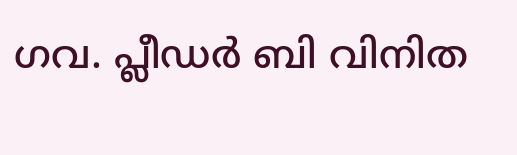ഗവ. പ്ലീഡർ ബി വിനിത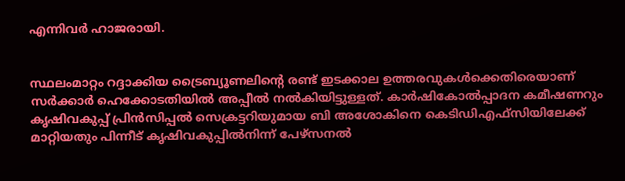എന്നിവർ ഹാജരായി.


സ്ഥലംമാറ്റം റദ്ദാക്കിയ ട്രൈബ്യൂണലിന്റെ രണ്ട് ഇടക്കാല ഉത്തരവുകൾക്കെതിരെയാണ് സർക്കാർ ഹെക്കോടതിയിൽ അപ്പീൽ നൽകിയിട്ടുള്ളത്. കാർഷികോൽപ്പാദന കമീഷണറും കൃഷിവകുപ്പ് പ്രിൻസിപ്പൽ സെക്രട്ടറിയുമായ ബി അശോകിനെ കെടിഡിഎഫ്‌സിയിലേക്ക് മാറ്റിയതും പിന്നീട് കൃഷിവകുപ്പിൽനിന്ന് പേഴ്‌സനല്‍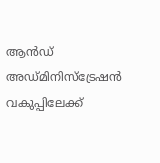ആന്‍ഡ് അഡ്മിനിസ്‌ട്രേഷന്‍ വകുപ്പിലേക്ക്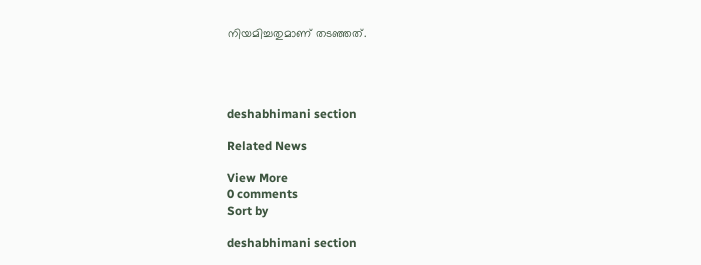നിയമിച്ചതുമാണ് തടഞ്ഞത്.




deshabhimani section

Related News

View More
0 comments
Sort by

deshabhimani section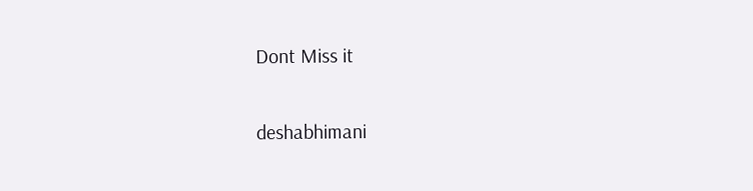Dont Miss it

deshabhimani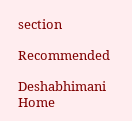section

Recommended

Deshabhimani
Home